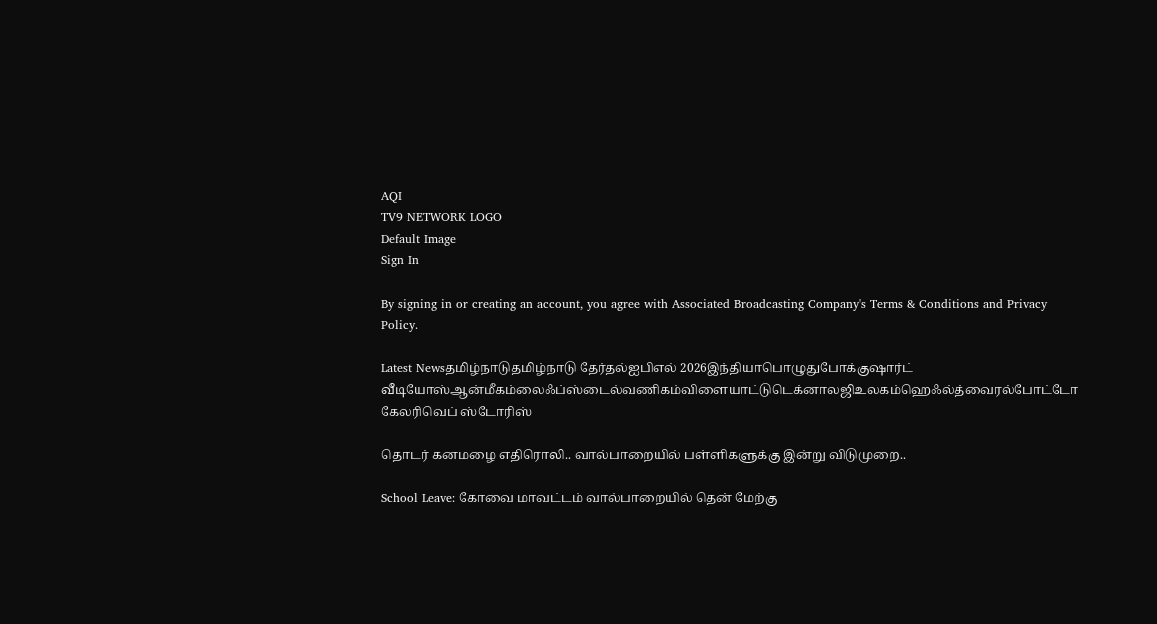AQI
TV9 NETWORK LOGO
Default Image
Sign In

By signing in or creating an account, you agree with Associated Broadcasting Company's Terms & Conditions and Privacy Policy.

Latest Newsதமிழ்நாடுதமிழ்நாடு தேர்தல்ஐபிஎல் 2026இந்தியாபொழுதுபோக்குஷார்ட் வீடியோஸ்ஆன்மீகம்லைஃப்ஸ்டைல்வணிகம்விளையாட்டுடெக்னாலஜிஉலகம்ஹெஃல்த்வைரல்போட்டோ கேலரிவெப் ஸ்டோரிஸ்

தொடர் கனமழை எதிரொலி.. வால்பாறையில் பள்ளிகளுக்கு இன்று விடுமுறை..

School Leave: கோவை மாவட்டம் வால்பாறையில் தென் மேற்கு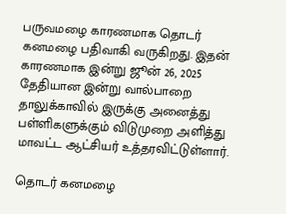பருவமழை காரணமாக தொடர் கனமழை பதிவாகி வருகிறது. இதன் காரணமாக இன்று ஜூன் 26, 2025 தேதியான இன்று வால்பாறை தாலுக்காவில் இருக்கு அனைத்து பள்ளிகளுக்கும் விடுமுறை அளித்து மாவட்ட ஆட்சியர் உத்தரவிட்டுள்ளார்.

தொடர் கனமழை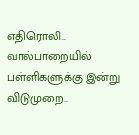எதிரொலி.. வால்பாறையில் பள்ளிகளுக்கு இன்று விடுமுறை..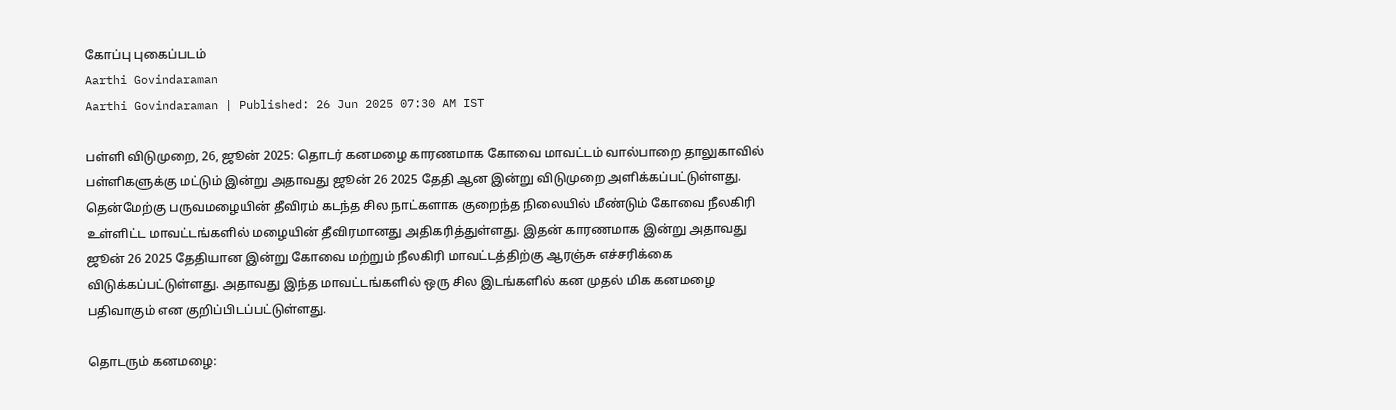கோப்பு புகைப்படம்
Aarthi Govindaraman
Aarthi Govindaraman | Published: 26 Jun 2025 07:30 AM IST

பள்ளி விடுமுறை, 26, ஜூன் 2025: தொடர் கனமழை காரணமாக கோவை மாவட்டம் வால்பாறை தாலுகாவில் பள்ளிகளுக்கு மட்டும் இன்று அதாவது ஜூன் 26 2025 தேதி ஆன இன்று விடுமுறை அளிக்கப்பட்டுள்ளது. தென்மேற்கு பருவமழையின் தீவிரம் கடந்த சில நாட்களாக குறைந்த நிலையில் மீண்டும் கோவை நீலகிரி உள்ளிட்ட மாவட்டங்களில் மழையின் தீவிரமானது அதிகரித்துள்ளது. இதன் காரணமாக இன்று அதாவது ஜூன் 26 2025 தேதியான இன்று கோவை மற்றும் நீலகிரி மாவட்டத்திற்கு ஆரஞ்சு எச்சரிக்கை விடுக்கப்பட்டுள்ளது. அதாவது இந்த மாவட்டங்களில் ஒரு சில இடங்களில் கன முதல் மிக கனமழை பதிவாகும் என குறிப்பிடப்பட்டுள்ளது.

தொடரும் கனமழை: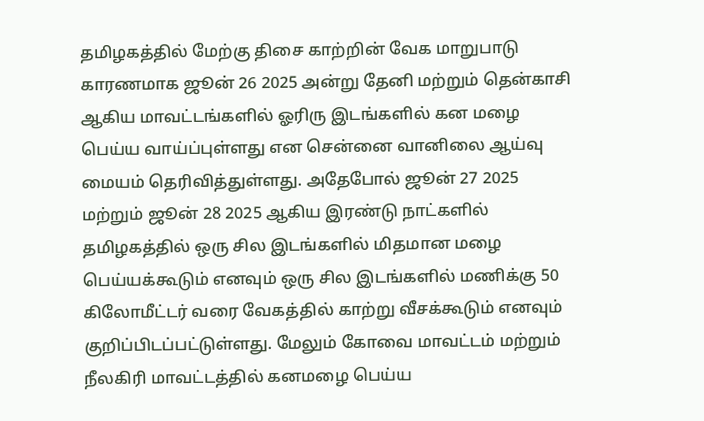தமிழகத்தில் மேற்கு திசை காற்றின் வேக மாறுபாடு காரணமாக ஜூன் 26 2025 அன்று தேனி மற்றும் தென்காசி ஆகிய மாவட்டங்களில் ஓரிரு இடங்களில் கன மழை பெய்ய வாய்ப்புள்ளது என சென்னை வானிலை ஆய்வு மையம் தெரிவித்துள்ளது. அதேபோல் ஜூன் 27 2025 மற்றும் ஜூன் 28 2025 ஆகிய இரண்டு நாட்களில் தமிழகத்தில் ஒரு சில இடங்களில் மிதமான மழை பெய்யக்கூடும் எனவும் ஒரு சில இடங்களில் மணிக்கு 50 கிலோமீட்டர் வரை வேகத்தில் காற்று வீசக்கூடும் எனவும் குறிப்பிடப்பட்டுள்ளது. மேலும் கோவை மாவட்டம் மற்றும் நீலகிரி மாவட்டத்தில் கனமழை பெய்ய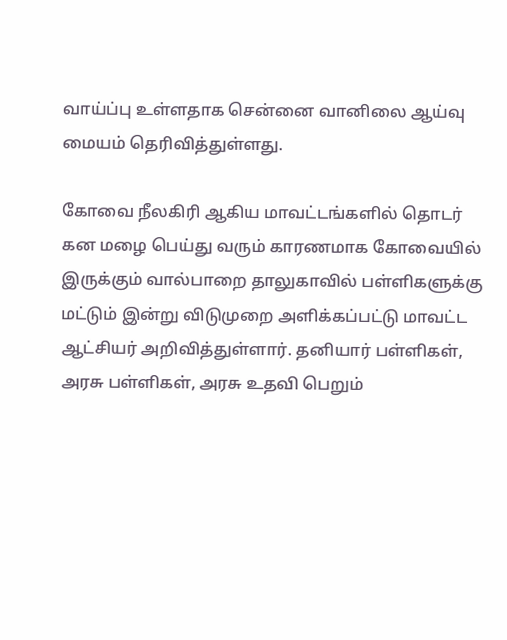வாய்ப்பு உள்ளதாக சென்னை வானிலை ஆய்வு மையம் தெரிவித்துள்ளது.

கோவை நீலகிரி ஆகிய மாவட்டங்களில் தொடர் கன மழை பெய்து வரும் காரணமாக கோவையில் இருக்கும் வால்பாறை தாலுகாவில் பள்ளிகளுக்கு மட்டும் இன்று விடுமுறை அளிக்கப்பட்டு மாவட்ட ஆட்சியர் அறிவித்துள்ளார். தனியார் பள்ளிகள், அரசு பள்ளிகள், அரசு உதவி பெறும்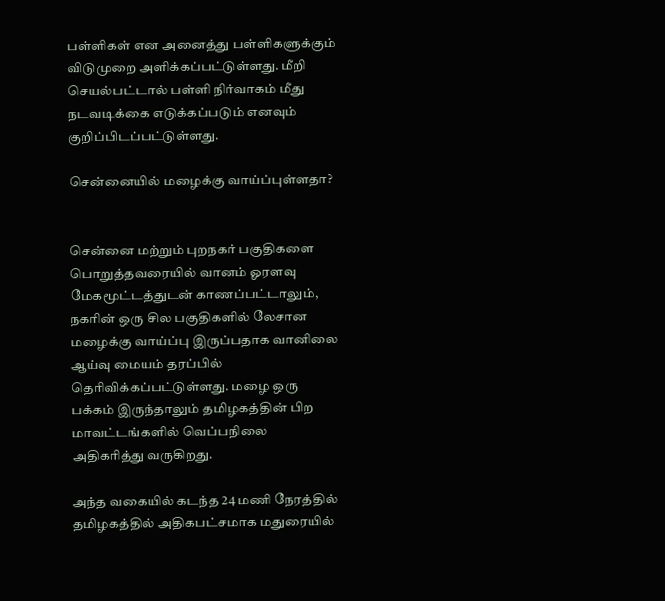பள்ளிகள் என அனைத்து பள்ளிகளுக்கும் விடுமுறை அளிக்கப்பட்டுள்ளது. மீறி செயல்பட்டால் பள்ளி நிர்வாகம் மீது நடவடிக்கை எடுக்கப்படும் எனவும் குறிப்பிடப்பட்டுள்ளது.

சென்னையில் மழைக்கு வாய்ப்புள்ளதா?


சென்னை மற்றும் புறநகர் பகுதிகளை பொறுத்தவரையில் வானம் ஓரளவு மேகமூட்டத்துடன் காணப்பட்டாலும், நகரின் ஒரு சில பகுதிகளில் லேசான மழைக்கு வாய்ப்பு இருப்பதாக வானிலை ஆய்வு மையம் தரப்பில் தெரிவிக்கப்பட்டுள்ளது. மழை ஒரு பக்கம் இருந்தாலும் தமிழகத்தின் பிற மாவட்டங்களில் வெப்பநிலை அதிகரித்து வருகிறது.

அந்த வகையில் கடந்த 24 மணி நேரத்தில் தமிழகத்தில் அதிகபட்சமாக மதுரையில்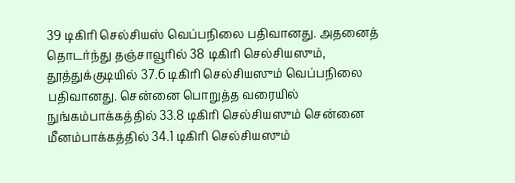39 டிகிரி செல்சியஸ் வெப்பநிலை பதிவானது. அதனைத் தொடர்ந்து தஞ்சாவூரில் 38 டிகிரி செல்சியஸும், தூத்துக்குடியில் 37.6 டிகிரி செல்சியஸும் வெப்பநிலை பதிவானது. சென்னை பொறுத்த வரையில் நுங்கம்பாக்கத்தில் 33.8 டிகிரி செல்சியஸும் சென்னை மீனம்பாக்கத்தில் 34.1 டிகிரி செல்சியஸும்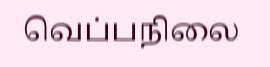வெப்பநிலை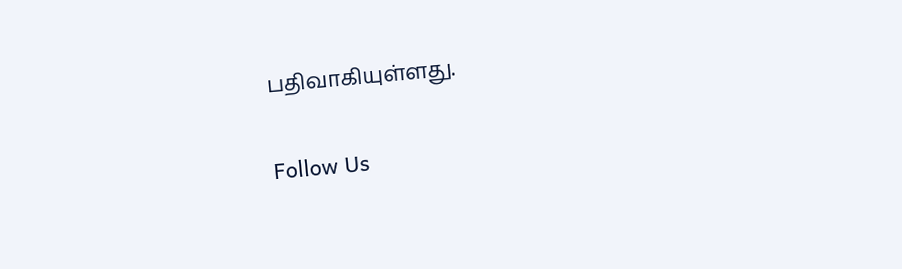பதிவாகியுள்ளது.

Follow Us